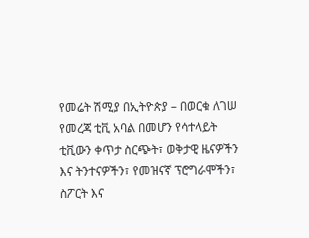የመሬት ሽሚያ በኢትዮጵያ – በወርቁ ለገሠ
የመረጃ ቲቪ አባል በመሆን የሳተላይት ቲቪውን ቀጥታ ስርጭት፣ ወቅታዊ ዜናዎችን እና ትንተናዎችን፣ የመዝናኛ ፕሮግራሞችን፣ ስፖርት እና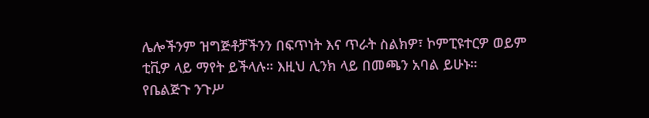ሌሎችንም ዝግጅቶቻችንን በፍጥነት እና ጥራት ስልክዎ፣ ኮምፒዩተርዎ ወይም ቲቪዎ ላይ ማየት ይችላሉ። እዚህ ሊንክ ላይ በመጫን አባል ይሁኑ።
የቤልጅጉ ንጉሥ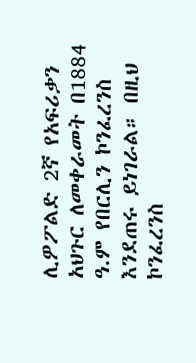ሊዎፖልድ 2ኛ የአፍሪቃን አህጉር ለመቀራመት በ1884 ዓ.ም የበርሊን ኮንፈረንስ እንደጠሩ ይነገራል። በዚህ ኮንፈረንስ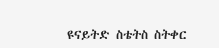ዩናይትድ ስቴትስ ስትቀር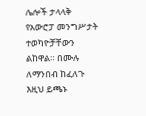ሌሎች ታላላቅ የአውሮፓ መንግሥታት ተወካዮቻቸውን ልከዋል። በሙሉ ለማንበብ ከፈለጉ እዚህ ይጫኑ